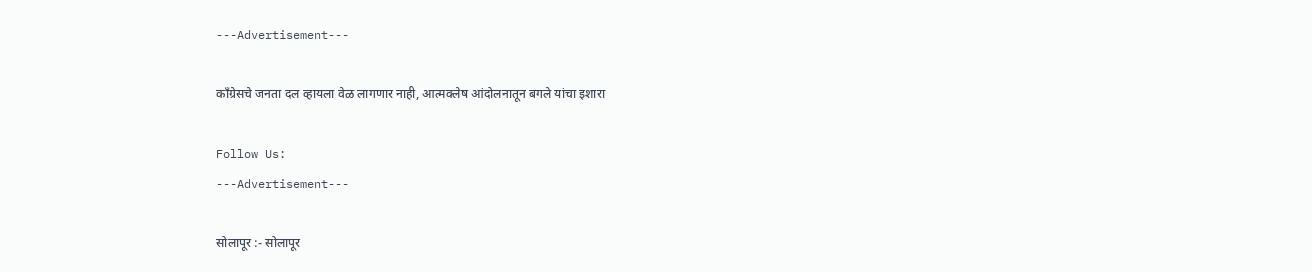---Advertisement---

काँग्रेसचे जनता दल व्हायला वेळ लागणार नाही, आत्मक्लेष आंदोलनातून बगले यांचा इशारा

Follow Us:
---Advertisement---

सोलापूर :- सोलापूर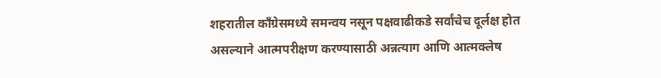शहरातील काँग्रेसमध्ये समन्वय नसून पक्षवाढीकडे सर्वांचेच दूर्लक्ष होत असल्याने आत्मपरीक्षण करण्यासाठी अन्नत्याग आणि आत्मक्लेष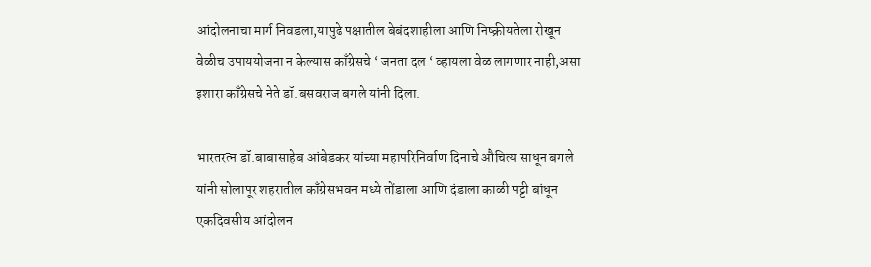आंदोलनाचा मार्ग निवडला,यापुढे पक्षातील बेबंदशाहीला आणि निष्क्रीयतेला रोखून वेळीच उपाययोजना न केल्यास काँग्रेसचे ‘ जनता दल ‘ व्हायला वेळ लागणार नाही,असा इशारा काँग्रेसचे नेते डॉ.बसवराज बगले यांनी दिला.

भारतरत्न डॉ.बाबासाहेब आंबेडकर यांच्या महापरिनिर्वाण दिनाचे औचित्य साधून बगले यांनी सोलापूर शहरातील काँग्रेसभवन मध्ये तोंडाला आणि दंडाला काळी पट्टी बांधून एकदिवसीय आंदोलन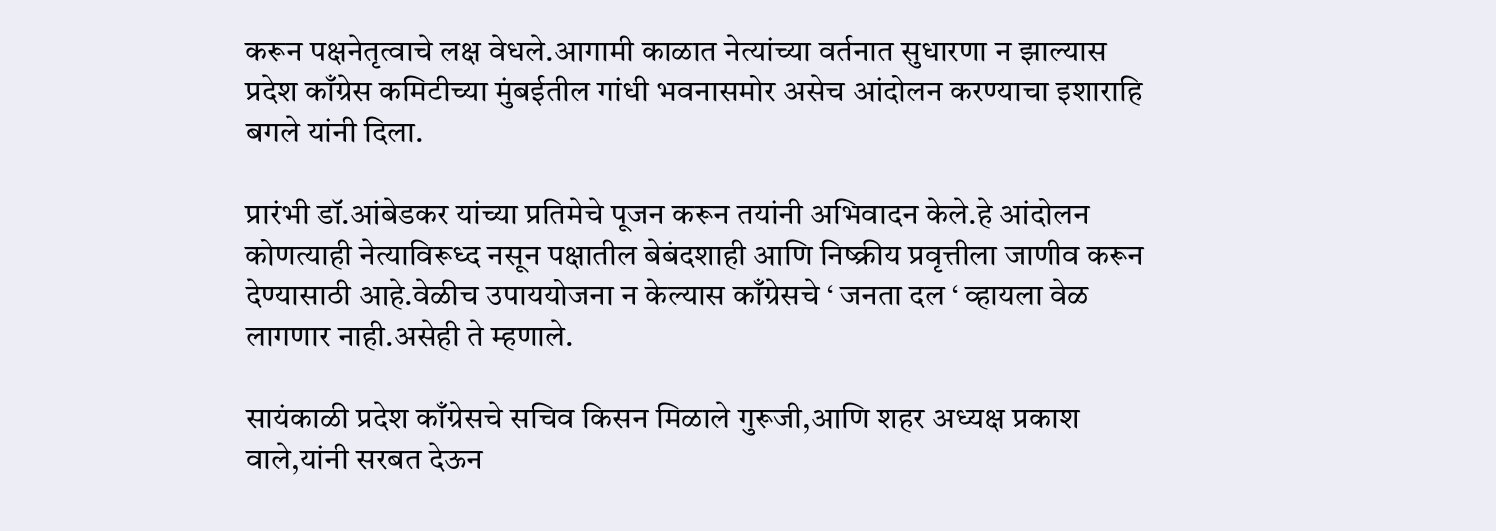करून पक्षनेतृत्वाचे लक्ष वेधले.आगामी काळात नेत्यांच्या वर्तनात सुधारणा न झाल्यास प्रदेश काँग्रेस कमिटीच्या मुंबईतील गांधी भवनासमोर असेच आंदोलन करण्याचा इशाराहि बगले यांनी दिला.

प्रारंभी डॉ.आंबेडकर यांच्या प्रतिमेचे पूजन करून तयांनी अभिवादन केले.हे आंदोलन कोणत्याही नेत्याविरूध्द नसून पक्षातील बेबंदशाही आणि निष्क्रीय प्रवृत्तीला जाणीव करून देण्यासाठी आहे.वेळीच उपाययोजना न केल्यास काँग्रेसचे ‘ जनता दल ‘ व्हायला वेळ लागणार नाही.असेही ते म्हणाले.

सायंकाळी प्रदेश काँग्रेसचे सचिव किसन मिळाले गुरूजी,आणि शहर अध्यक्ष प्रकाश वाले,यांनी सरबत देऊन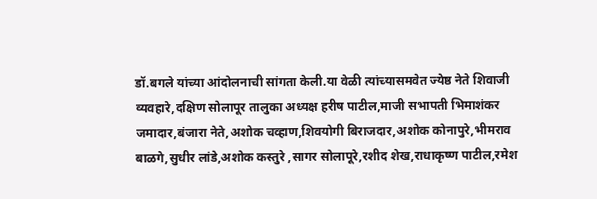डॉ.बगले यांच्या आंदोलनाची सांगता केली.या वेळी त्यांच्यासमवेत ज्येष्ठ नेते शिवाजी व्यवहारे,दक्षिण सोलापूर तालुका अध्यक्ष हरीष पाटील,माजी सभापती भिमाशंकर जमादार,बंजारा नेते,अशोक चव्हाण,शिवयोगी बिराजदार,अशोक कोनापुरे,भीमराव बाळगे,सुधीर लांडे,अशोक कस्तुरे ,सागर सोलापूरे,रशीद शेख,राधाकृष्ण पाटील,रमेश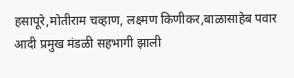हसापूरे,मोतीराम चव्हाण, लक्ष्मण किणीकर,बाळासाहेब पवार आदी प्रमुख मंडळी सहभागी झाली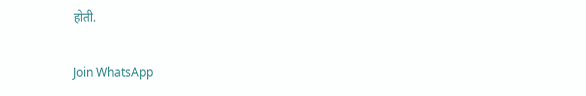होती.

Join WhatsApp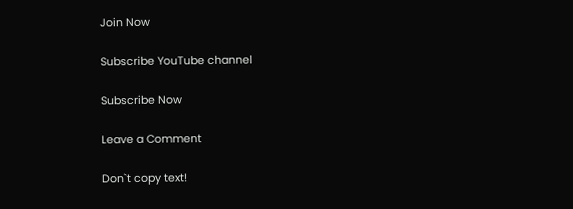Join Now

Subscribe YouTube channel

Subscribe Now

Leave a Comment

Don`t copy text!